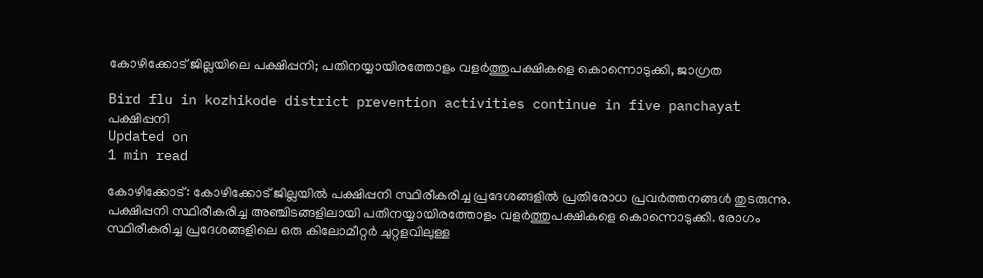കോഴിക്കോട് ജില്ലയിലെ പക്ഷിപ്പനി; പതിനയ്യായിരത്തോളം വളര്‍ത്തുപക്ഷികളെ കൊന്നൊടുക്കി, ജാഗ്രത

Bird flu in kozhikode district prevention activities continue in five panchayat
പക്ഷിപ്പനി
Updated on
1 min read

കോഴിക്കോട്: കോഴിക്കോട് ജില്ലയില്‍ പക്ഷിപ്പനി സ്ഥിരീകരിച്ച പ്രദേശങ്ങളില്‍ പ്രതിരോധ പ്രവര്‍ത്തനങ്ങള്‍ തുടരുന്നു. പക്ഷിപ്പനി സ്ഥിരീകരിച്ച അഞ്ചിടങ്ങളിലായി പതിനയ്യായിരത്തോളം വളര്‍ത്തുപക്ഷികളെ കൊന്നൊടുക്കി. രോഗം സ്ഥിരീകരിച്ച പ്രദേശങ്ങളിലെ ഒരു കിലോമീറ്റര്‍ ചുറ്റളവിലുള്ള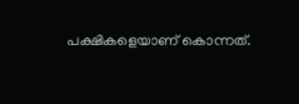പക്ഷികളെയാണ് കൊന്നത്.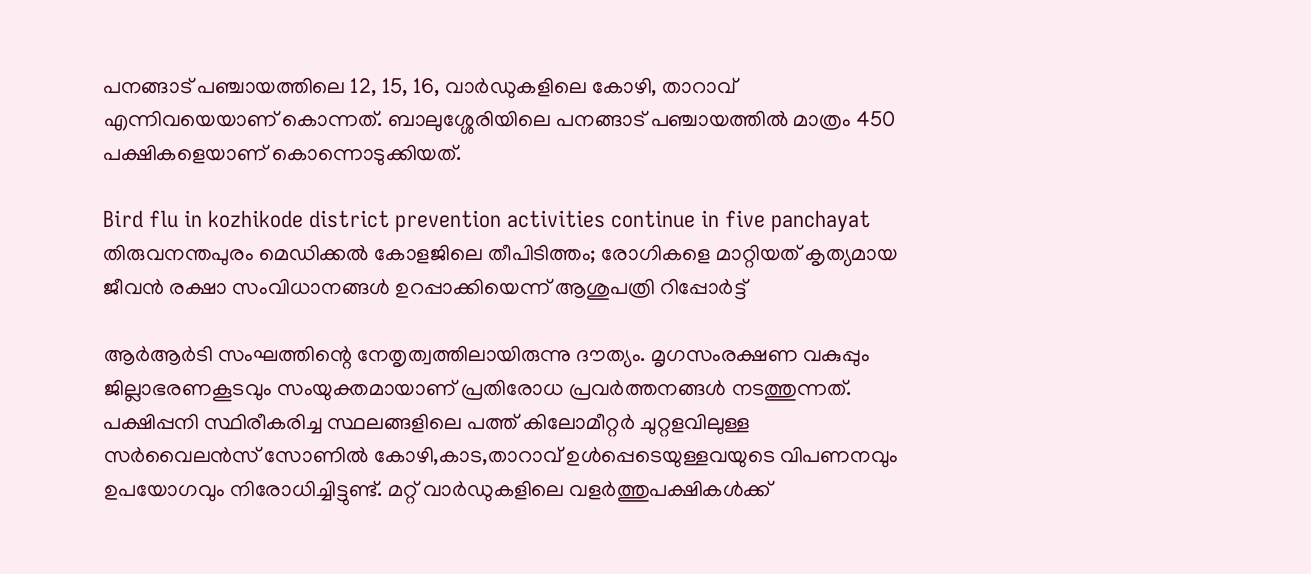പനങ്ങാട് പഞ്ചായത്തിലെ 12, 15, 16, വാര്‍ഡുകളിലെ കോഴി, താറാവ് എന്നിവയെയാണ് കൊന്നത്. ബാലുശ്ശേരിയിലെ പനങ്ങാട് പഞ്ചായത്തില്‍ മാത്രം 450 പക്ഷികളെയാണ് കൊന്നൊടുക്കിയത്.

Bird flu in kozhikode district prevention activities continue in five panchayat
തിരുവനന്തപുരം മെഡിക്കല്‍ കോളജിലെ തീപിടിത്തം; രോഗികളെ മാറ്റിയത് കൃത്യമായ ജീവന്‍ രക്ഷാ സംവിധാനങ്ങള്‍ ഉറപ്പാക്കിയെന്ന് ആശുപത്രി റിപ്പോര്‍ട്ട്

ആര്‍ആര്‍ടി സംഘത്തിന്റെ നേതൃത്വത്തിലായിരുന്നു ദൗത്യം. മൃഗസംരക്ഷണ വകുപ്പും ജില്ലാഭരണകൂടവും സംയുക്തമായാണ് പ്രതിരോധ പ്രവര്‍ത്തനങ്ങള്‍ നടത്തുന്നത്. പക്ഷിപ്പനി സ്ഥിരീകരിച്ച സ്ഥലങ്ങളിലെ പത്ത് കിലോമീറ്റര്‍ ചുറ്റളവിലുള്ള സര്‍വൈലന്‍സ് സോണില്‍ കോഴി,കാട,താറാവ് ഉള്‍പ്പെടെയുള്ളവയുടെ വിപണനവും ഉപയോഗവും നിരോധിച്ചിട്ടുണ്ട്. മറ്റ് വാര്‍ഡുകളിലെ വളര്‍ത്തുപക്ഷികള്‍ക്ക്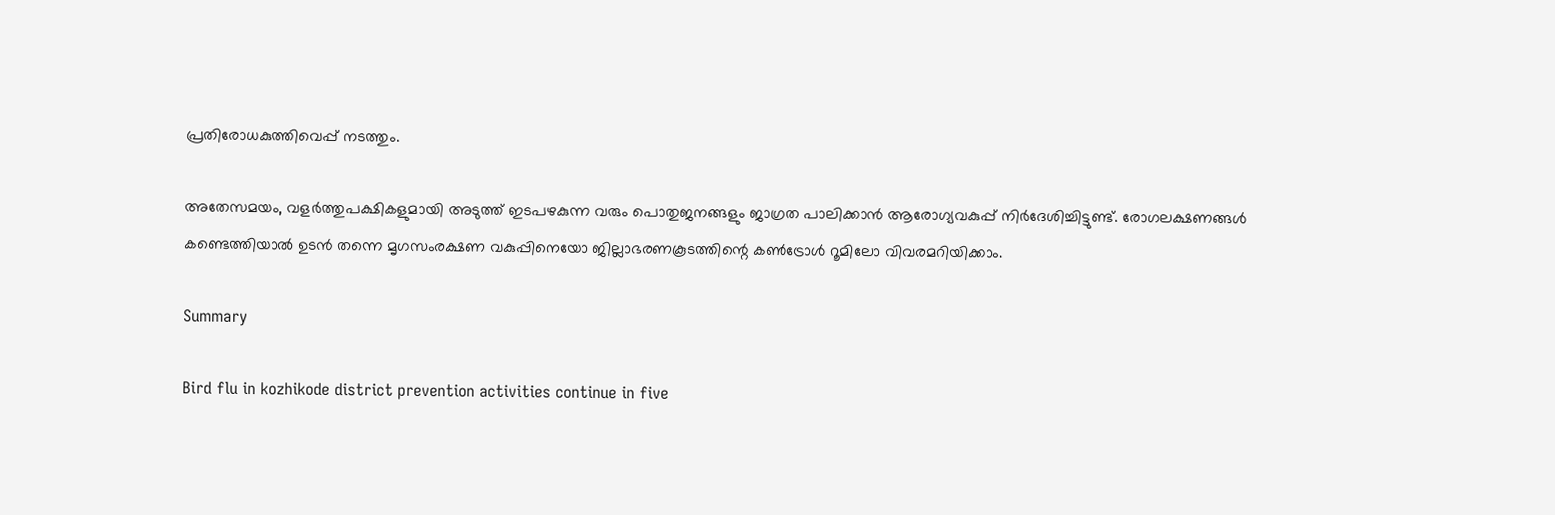പ്രതിരോധകുത്തിവെപ്പ് നടത്തും.

അതേസമയം, വളര്‍ത്തുപക്ഷികളുമായി അടുത്ത് ഇടപഴകുന്ന വരും പൊതുജനങ്ങളും ജാഗ്രത പാലിക്കാന്‍ ആരോഗ്യവകുപ്പ് നിര്‍ദേശിച്ചിട്ടുണ്ട്. രോഗലക്ഷണങ്ങള്‍ കണ്ടെത്തിയാല്‍ ഉടന്‍ തന്നെ മൃഗസംരക്ഷണ വകുപ്പിനെയോ ജില്ലാഭരണകൂടത്തിന്റെ കണ്‍ട്രോള്‍ റൂമിലോ വിവരമറിയിക്കാം.

Summary

Bird flu in kozhikode district prevention activities continue in five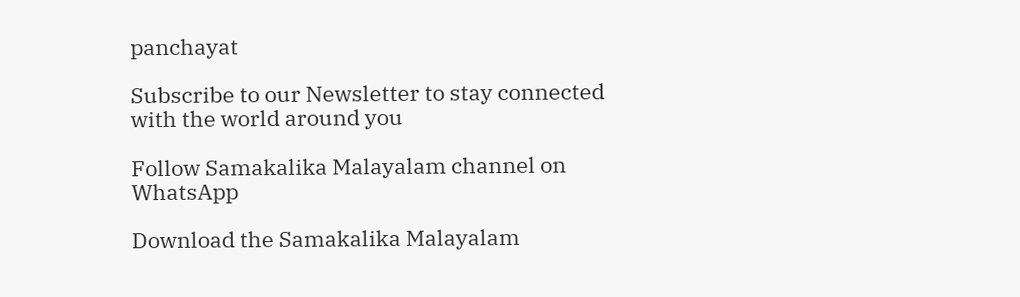panchayat

Subscribe to our Newsletter to stay connected with the world around you

Follow Samakalika Malayalam channel on WhatsApp

Download the Samakalika Malayalam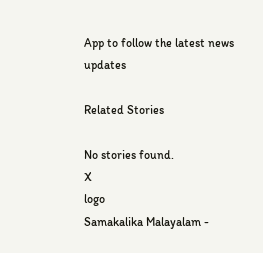App to follow the latest news updates

Related Stories

No stories found.
X
logo
Samakalika Malayalam -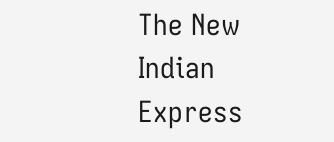The New Indian Express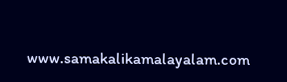www.samakalikamalayalam.com